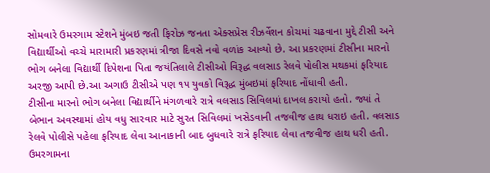સોમવારે ઉમરગામ સ્ટેશને મુંબઇ જતી ફિરોઝ જનતા એક્સપ્રેસ રીઝર્વેશન કોચમાં ચઢવાના મુદ્દે ટીસી અને વિદ્યાર્થીઓ વચ્ચે મારામારી પ્રકરણમાં ત્રીજા દિવસે નવો વળાંક આવ્યો છે. આ પ્રકરણમાં ટીસીના મારનો ભોગ બનેલા વિદ્યાર્થી દિપેશના પિતા જયંતિલાલે ટીસીઓ વિરૂદ્ધ વલસાડ રેલવે પોલીસ મથકમાં ફરિયાદ અરજી આપી છે.આ અગાઉ ટીસીએ પણ ૧૫ યુવકો વિરૂદ્ધ મુંબઇમાં ફરિયાદ નોંધાવી હતી.
ટીસીના મારનો ભોગ બનેલા વિદ્યાર્થીને મંગળવારે રાત્રે વલસાડ સિવિલમાં દાખલ કરાયો હતો. જ્યાં તે બેભાન અવસ્થામાં હોય વધુ સારવાર માટે સુરત સિવિલમાં ખસેડવાની તજવીજ હાથ ધરાઇ હતી. વલસાડ રેલવે પોલીસે પહેલા ફરિયાદ લેવા આનાકાની બાદ બુધવારે રાત્રે ફરિયાદ લેવા તજવીજ હાથ ધરી હતી.
ઉમરગામના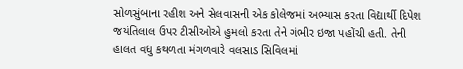સોળસુંબાના રહીશ અને સેલવાસની એક કોલેજમાં અભ્યાસ કરતા વિદ્યાર્થી દિપેશ જયંતિલાલ ઉપર ટીસીઓએ હુમલો કરતા તેને ગંભીર ઇજા પહોંચી હતી. તેની હાલત વધુ કથળતા મંગળવારે વલસાડ સિવિલમાં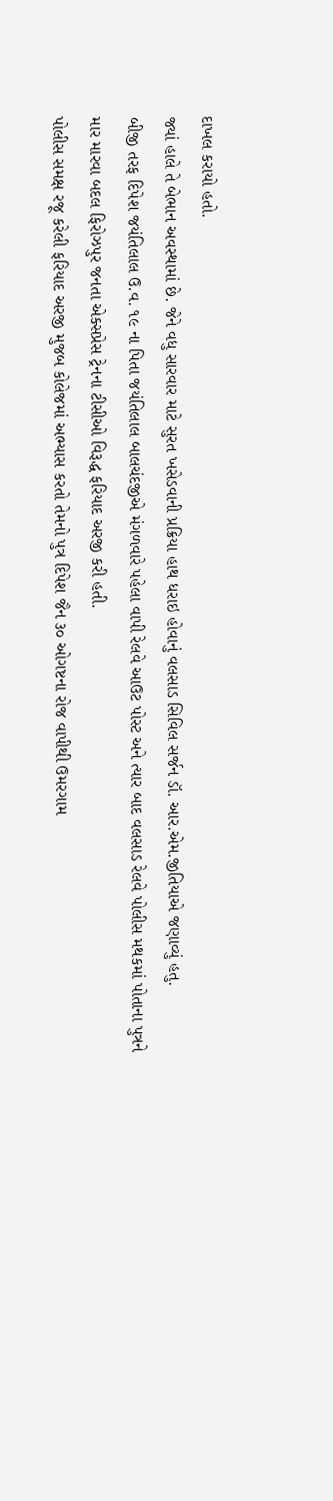દાખલ કરાયો હતો.
જ્યાં હાલે તે બેભાન અવસ્થામાં છે. જેને વધુ સારવાર માટે સુરત ખસેડવાની પ્રક્રિયા હાથ ધરાઇ હોવાનું વલસાડ સિવિલ સર્જન ડૉ. આર.એમ.જીતિયાએ જણાવ્યું હતુ.
બીજી તરફ દિપેશ જયંતિલાલ ઉ.વ. ૧૯ ના પિતા જયંતિલાલ બાલચંદજીએ મંગળવારે પહેલા વાપી રેલવે આઉટ પોસ્ટ અને ત્યાર બાદ વલસાડ રેલવે પોલીસ મથકમાં પોતાના પુત્રને માર મારવા બદલ ફિરોઝપુર જનતા એક્સપ્રેસ ટ્રેનના ટીસીઓ વિરૂદ્ધ ફરિયાદ અરજી કરી હતી.
પોલીસ સમક્ષ રજૂ કરેલી ફરિયાદ અરજી મુજબ કોલેજમાં અભ્યાસ કરતો તેમનો પુત્ર દિપેશ જૈન ૩૦ ઓગષ્ટના રોજ વાપીથી ઉમરગામ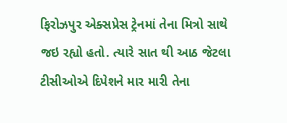ફિરોઝપુર એક્સપ્રેસ ટ્રેનમાં તેના મિત્રો સાથે જઇ રહ્યો હતો. ત્યારે સાત થી આઠ જેટલા ટીસીઓએ દિપેશને માર મારી તેના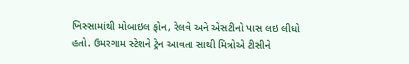ખિસ્સામાંથી મોબાઇલ ફોન, રેલવે અને એસટીનો પાસ લઇ લીધો હતો. ઉમરગામ સ્ટેશને ટ્રેન આવતા સાથી મિત્રોએ ટીસીને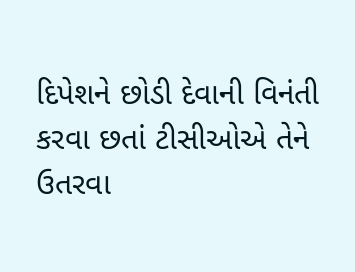દિપેશને છોડી દેવાની વિનંતી કરવા છતાં ટીસીઓએ તેને ઉતરવા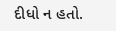દીધો ન હતો.